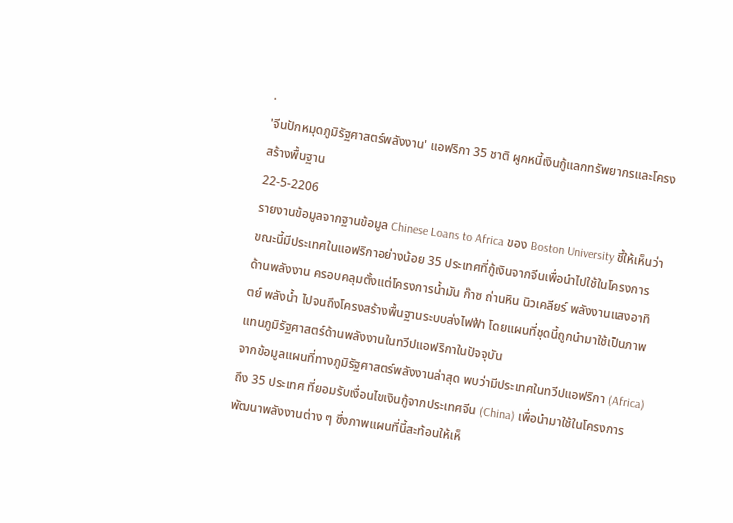.
'จีนปักหมุดภูมิรัฐศาสตร์พลังงาน' แอฟริกา 35 ชาติ ผูกหนี้เงินกู้แลกทรัพยากรและโครงสร้างพื้นฐาน
22-5-2206
รายงานข้อมูลจากฐานข้อมูล Chinese Loans to Africa ของ Boston University ชี้ให้เห็นว่า ขณะนี้มีประเทศในแอฟริกาอย่างน้อย 35 ประเทศที่กู้เงินจากจีนเพื่อนำไปใช้ในโครงการด้านพลังงาน ครอบคลุมตั้งแต่โครงการน้ำมัน ก๊าซ ถ่านหิน นิวเคลียร์ พลังงานแสงอาทิตย์ พลังน้ำ ไปจนถึงโครงสร้างพื้นฐานระบบส่งไฟฟ้า โดยแผนที่ชุดนี้ถูกนำมาใช้เป็นภาพแทนภูมิรัฐศาสตร์ด้านพลังงานในทวีปแอฟริกาในปัจจุบัน
จากข้อมูลแผนที่ทางภูมิรัฐศาสตร์พลังงานล่าสุด พบว่ามีประเทศในทวีปแอฟริกา (Africa) ถึง 35 ประเทศ ที่ยอมรับเงื่อนไขเงินกู้จากประเทศจีน (China) เพื่อนำมาใช้ในโครงการพัฒนาพลังงานต่าง ๆ ซึ่งภาพแผนที่นี้สะท้อนให้เห็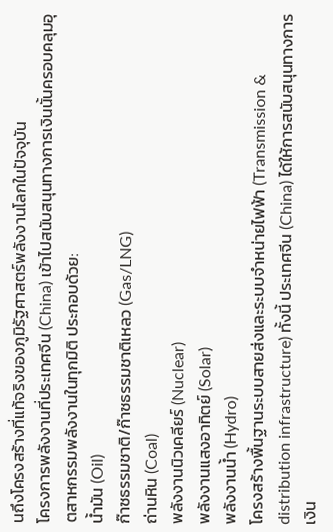นถึงโครงสร้างที่แท้จริงของภูมิรัฐศาสตร์พลังงานโลกในปัจจุบัน
โครงการพลังงานที่ประเทศจีน (China) เข้าไปสนับสนุนทางการเงินนั้นครอบคลุมอุตสาหกรรมพลังงานในทุกมิติ ประกอบด้วย:
น้ำมัน (Oil)
ก๊าซธรรมชาติ/ก๊าซธรรมชาติเหลว (Gas/LNG)
ถ่านหิน (Coal)
พลังงานนิวเคลียร์ (Nuclear)
พลังงานแสงอาทิตย์ (Solar)
พลังงานน้ำ (Hydro)
โครงสร้างพื้นฐานระบบสายส่งและระบบจำหน่ายไฟฟ้า (Transmission & distribution infrastructure) ทั้งนี้ ประเทศจีน (China) ได้ให้การสนับสนุนทางการเงิน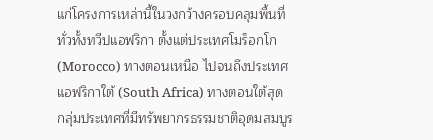แก่โครงการเหล่านี้ในวงกว้างครอบคลุมพื้นที่ทั่วทั้งทวีปแอฟริกา ตั้งแต่ประเทศโมร็อกโก (Morocco) ทางตอนเหนือ ไปจนถึงประเทศแอฟริกาใต้ (South Africa) ทางตอนใต้สุด
กลุ่มประเทศที่มีทรัพยากรธรรมชาติอุดมสมบูร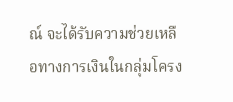ณ์ จะได้รับความช่วยเหลือทางการเงินในกลุ่มโครง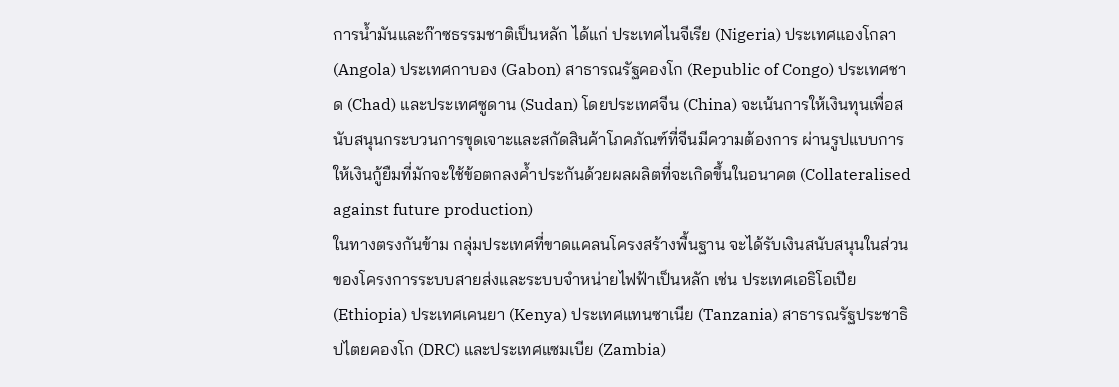การน้ำมันและก๊าซธรรมชาติเป็นหลัก ได้แก่ ประเทศไนจีเรีย (Nigeria) ประเทศแองโกลา (Angola) ประเทศกาบอง (Gabon) สาธารณรัฐคองโก (Republic of Congo) ประเทศชาด (Chad) และประเทศซูดาน (Sudan) โดยประเทศจีน (China) จะเน้นการให้เงินทุนเพื่อสนับสนุนกระบวนการขุดเจาะและสกัดสินค้าโภคภัณฑ์ที่จีนมีความต้องการ ผ่านรูปแบบการให้เงินกู้ยืมที่มักจะใช้ข้อตกลงค้ำประกันด้วยผลผลิตที่จะเกิดขึ้นในอนาคต (Collateralised against future production)
ในทางตรงกันข้าม กลุ่มประเทศที่ขาดแคลนโครงสร้างพื้นฐาน จะได้รับเงินสนับสนุนในส่วนของโครงการระบบสายส่งและระบบจำหน่ายไฟฟ้าเป็นหลัก เช่น ประเทศเอธิโอเปีย (Ethiopia) ประเทศเคนยา (Kenya) ประเทศแทนซาเนีย (Tanzania) สาธารณรัฐประชาธิปไตยคองโก (DRC) และประเทศแซมเบีย (Zambia)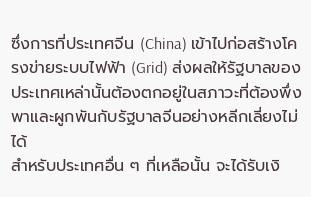ซึ่งการที่ประเทศจีน (China) เข้าไปก่อสร้างโครงข่ายระบบไฟฟ้า (Grid) ส่งผลให้รัฐบาลของประเทศเหล่านั้นต้องตกอยู่ในสภาวะที่ต้องพึ่งพาและผูกพันกับรัฐบาลจีนอย่างหลีกเลี่ยงไม่ได้
สำหรับประเทศอื่น ๆ ที่เหลือนั้น จะได้รับเงิ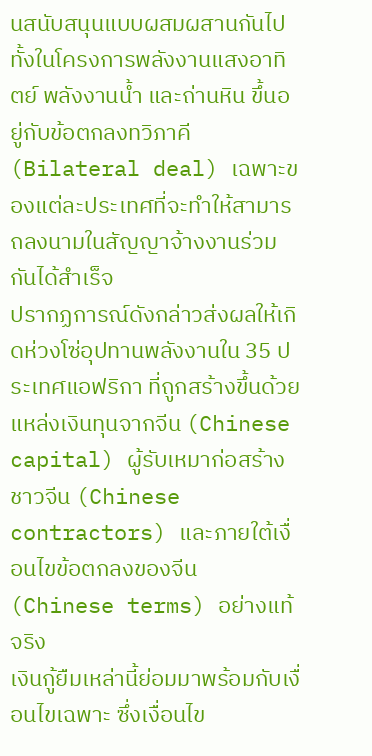นสนับสนุนแบบผสมผสานกันไป ทั้งในโครงการพลังงานแสงอาทิตย์ พลังงานน้ำ และถ่านหิน ขึ้นอยู่กับข้อตกลงทวิภาคี (Bilateral deal) เฉพาะของแต่ละประเทศที่จะทำให้สามารถลงนามในสัญญาจ้างงานร่วมกันได้สำเร็จ
ปรากฏการณ์ดังกล่าวส่งผลให้เกิดห่วงโซ่อุปทานพลังงานใน 35 ประเทศแอฟริกา ที่ถูกสร้างขึ้นด้วยแหล่งเงินทุนจากจีน (Chinese capital) ผู้รับเหมาก่อสร้างชาวจีน (Chinese contractors) และภายใต้เงื่อนไขข้อตกลงของจีน (Chinese terms) อย่างแท้จริง
เงินกู้ยืมเหล่านี้ย่อมมาพร้อมกับเงื่อนไขเฉพาะ ซึ่งเงื่อนไข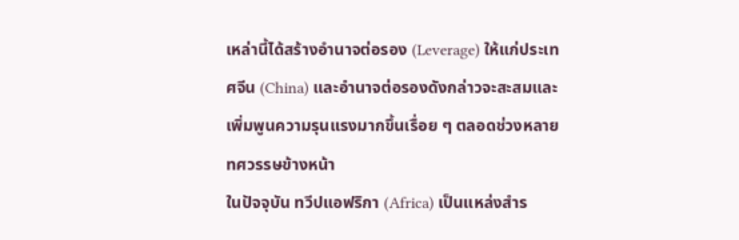เหล่านี้ได้สร้างอำนาจต่อรอง (Leverage) ให้แก่ประเทศจีน (China) และอำนาจต่อรองดังกล่าวจะสะสมและเพิ่มพูนความรุนแรงมากขึ้นเรื่อย ๆ ตลอดช่วงหลายทศวรรษข้างหน้า
ในปัจจุบัน ทวีปแอฟริกา (Africa) เป็นแหล่งสำร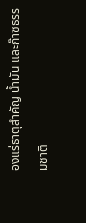องแร่ธาตุสำคัญ น้ำมัน และก๊าซธรรมชาติ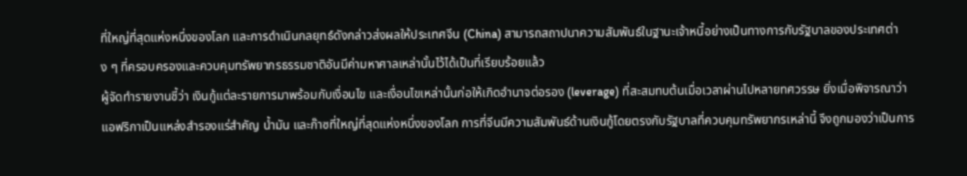ที่ใหญ่ที่สุดแห่งหนึ่งของโลก และการดำเนินกลยุทธ์ดังกล่าวส่งผลให้ประเทศจีน (China) สามารถสถาปนาความสัมพันธ์ในฐานะเจ้าหนี้อย่างเป็นทางการกับรัฐบาลของประเทศต่าง ๆ ที่ครอบครองและควบคุมทรัพยากรธรรมชาติอันมีค่ามหาศาลเหล่านั้นไว้ได้เป็นที่เรียบร้อยแล้ว
ผู้จัดทำรายงานชี้ว่า เงินกู้แต่ละรายการมาพร้อมกับเงื่อนไข และเงื่อนไขเหล่านั้นก่อให้เกิดอำนาจต่อรอง (leverage) ที่สะสมทบต้นเมื่อเวลาผ่านไปหลายทศวรรษ ยิ่งเมื่อพิจารณาว่าแอฟริกาเป็นแหล่งสำรองแร่สำคัญ น้ำมัน และก๊าซที่ใหญ่ที่สุดแห่งหนึ่งของโลก การที่จีนมีความสัมพันธ์ด้านเงินกู้โดยตรงกับรัฐบาลที่ควบคุมทรัพยากรเหล่านี้ จึงถูกมองว่าเป็นการ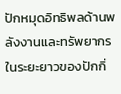ปักหมุดอิทธิพลด้านพลังงานและทรัพยากรในระยะยาวของปักกิ่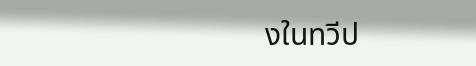งในทวีป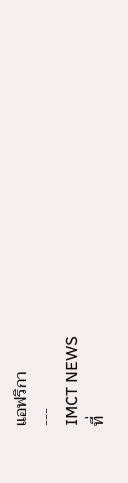แอฟริกา
---
IMCT NEWS
ที่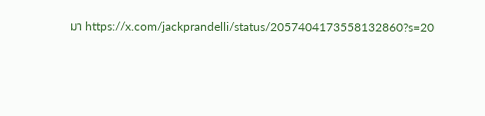มา https://x.com/jackprandelli/status/2057404173558132860?s=20